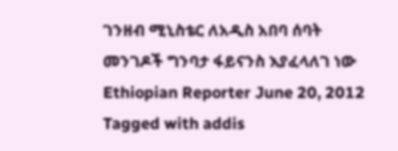ገንዘብ ሚኒስቴር ለአዲስ አበባ ሰባት መንገዶች ግንባታ ፋይናንስ እያፈላለገ ነው Ethiopian Reporter June 20, 2012 Tagged with addis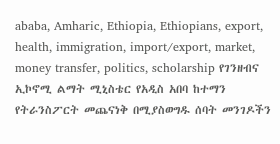ababa, Amharic, Ethiopia, Ethiopians, export, health, immigration, import/export, market, money transfer, politics, scholarship የገንዘብና ኢኮኖሚ ልማት ሚኒስቴር የአዲስ አበባ ከተማን የትራንስፖርት መጨናነቅ በሚያስወግዱ ሰባት መንገዶችን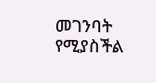መገንባት የሚያስችል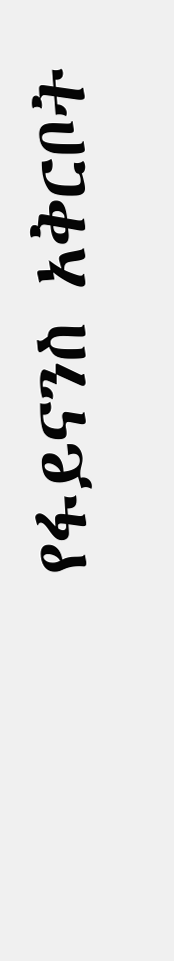የፋይናንስ አቅርቦት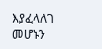እያፈላለገ መሆኑን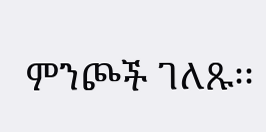ምንጮች ገለጹ፡፡